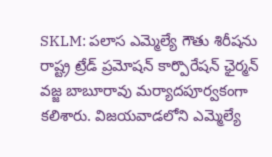SKLM: పలాస ఎమ్మెల్యే గౌతు శిరీషను రాష్ట్ర ట్రేడ్ ప్రమోషన్ కార్పొరేషన్ ఛైర్మన్ వజ్జ బాబూరావు మర్యాదపూర్వకంగా కలిశారు. విజయవాడలోని ఎమ్మెల్యే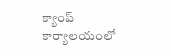క్యాంప్ కార్యాలయంలో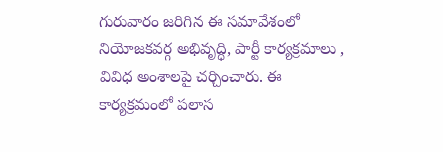గురువారం జరిగిన ఈ సమావేశంలో నియోజకవర్గ అభివృద్ధి, పార్టీ కార్యక్రమాలు , వివిధ అంశాలపై చర్చించారు. ఈ కార్యక్రమంలో పలాస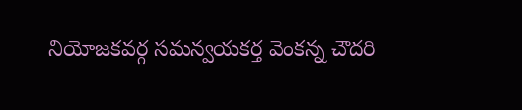నియోజకవర్గ సమన్వయకర్త వెంకన్న చౌదరి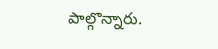పాల్గొన్నారు.